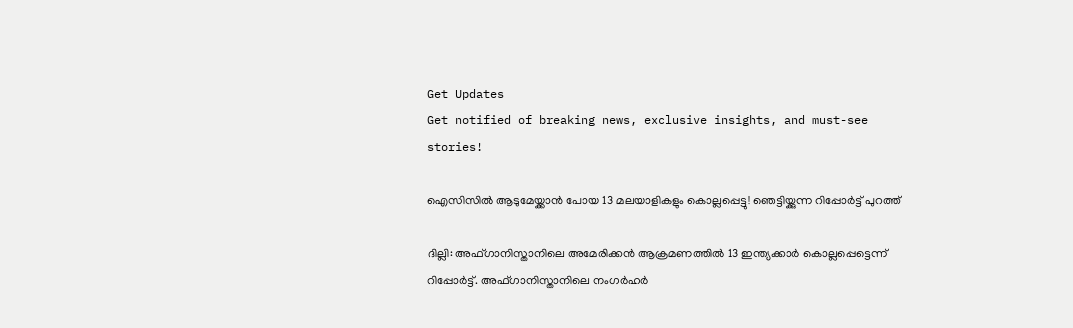Get Updates
Get notified of breaking news, exclusive insights, and must-see stories!

ഐസിസില്‍ ആടുമേയ്ക്കാന്‍ പോയ 13 മലയാളികളും കൊല്ലപ്പെട്ടു! ഞെട്ടിയ്ക്കുന്ന റിപ്പോര്‍ട്ട് പുറത്ത്‌

ദില്ലി: അഫ്ഗാനിസ്താനിലെ അമേരിക്കന്‍ ആക്രമണത്തില്‍ 13 ഇന്ത്യക്കാര്‍ കൊല്ലപ്പെട്ടെന്ന് റിപ്പോര്‍ട്ട്. അഫ്ഗാനിസ്താനിലെ നംഗര്‍ഹര്‍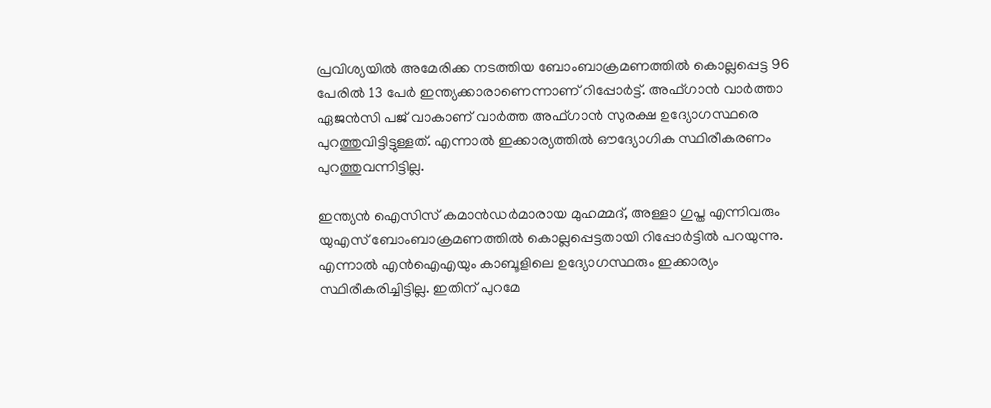പ്രവിശ്യയില്‍ അമേരിക്ക നടത്തിയ ബോംബാക്രമണത്തില്‍ കൊല്ലപ്പെട്ട 96 പേരില്‍ 13 പേര്‍ ഇന്ത്യക്കാരാണെന്നാണ് റിപ്പോര്‍ട്ട്. അഫ്ഗാന്‍ വാര്‍ത്താ ഏജന്‍സി പജ് വാകാണ് വാര്‍ത്ത അഫ്ഗാന്‍ സുരക്ഷ ഉദ്യോഗസ്ഥരെ പുറത്തുവിട്ടിട്ടുള്ളത്. എന്നാല്‍ ഇക്കാര്യത്തില്‍ ഔദ്യോഗിക സ്ഥിരീകരണം പുറത്തുവന്നിട്ടില്ല.

ഇന്ത്യന്‍ ഐസിസ് കമാന്‍ഡര്‍മാരായ മുഹമ്മദ്, അള്ളാ ഗുപ്ത എന്നിവരും യുഎസ് ബോംബാക്രമണത്തില്‍ കൊല്ലപ്പെട്ടതായി റിപ്പോര്‍ട്ടില്‍ പറയുന്നു. എന്നാല്‍ എന്‍ഐഎയും കാബൂളിലെ ഉദ്യോഗസ്ഥരും ഇക്കാര്യം സ്ഥിരീകരിച്ചിട്ടില്ല. ഇതിന് പുറമേ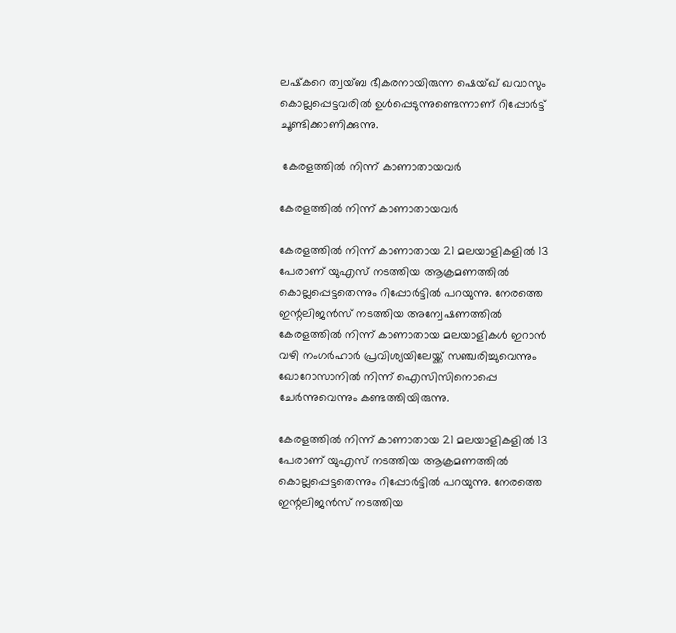ലഷ്‌കറെ ത്വയ്ബ ഭീകരനായിരുന്ന ഷെയ്ഖ് ഖവാസും കൊല്ലപ്പെട്ടവരില്‍ ഉള്‍പ്പെടുന്നുണ്ടെന്നാണ് റിപ്പോര്‍ട്ട് ചൂണ്ടിക്കാണിക്കുന്നു.

 കേരളത്തില്‍ നിന്ന് കാണാതായവര്‍

കേരളത്തില്‍ നിന്ന് കാണാതായവര്‍

കേരളത്തില്‍ നിന്ന് കാണാതായ 21 മലയാളികളില്‍ 13 പേരാണ് യുഎസ് നടത്തിയ ആക്രമണത്തില്‍ കൊല്ലപ്പെട്ടതെന്നും റിപ്പോര്‍ട്ടില്‍ പറയുന്നു. നേരത്തെ ഇന്റലിജന്‍സ് നടത്തിയ അന്വേഷണത്തില്‍ കേരളത്തില്‍ നിന്ന് കാണാതായ മലയാളികള്‍ ഇറാന്‍ വഴി നംഗര്‍ഹാര്‍ പ്രവിശ്യയിലേയ്ക്ക് സഞ്ചരിച്ചുവെന്നും ഖോറോസാനില്‍ നിന്ന് ഐസിസിനൊപ്പെ ചേര്‍ന്നുവെന്നും കണ്ടത്തിയിരുന്നു.

കേരളത്തില്‍ നിന്ന് കാണാതായ 21 മലയാളികളില്‍ 13 പേരാണ് യുഎസ് നടത്തിയ ആക്രമണത്തില്‍ കൊല്ലപ്പെട്ടതെന്നും റിപ്പോര്‍ട്ടില്‍ പറയുന്നു. നേരത്തെ ഇന്റലിജന്‍സ് നടത്തിയ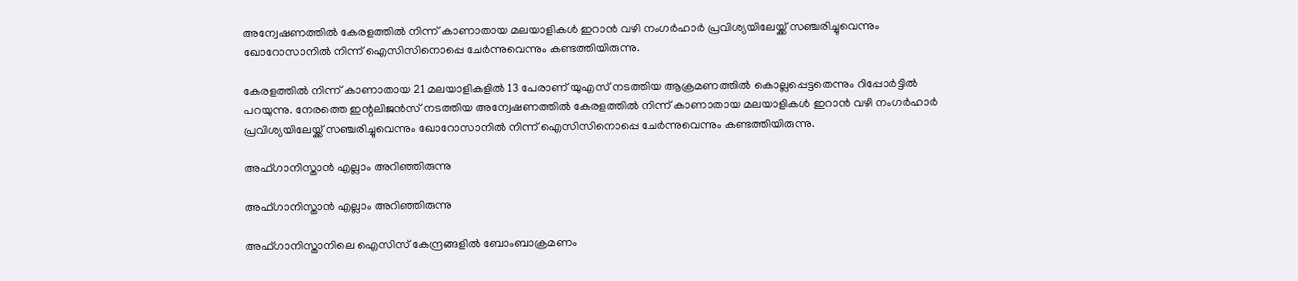അന്വേഷണത്തില്‍ കേരളത്തില്‍ നിന്ന് കാണാതായ മലയാളികള്‍ ഇറാന്‍ വഴി നംഗര്‍ഹാര്‍ പ്രവിശ്യയിലേയ്ക്ക് സഞ്ചരിച്ചുവെന്നും ഖോറോസാനില്‍ നിന്ന് ഐസിസിനൊപ്പെ ചേര്‍ന്നുവെന്നും കണ്ടത്തിയിരുന്നു.

കേരളത്തില്‍ നിന്ന് കാണാതായ 21 മലയാളികളില്‍ 13 പേരാണ് യുഎസ് നടത്തിയ ആക്രമണത്തില്‍ കൊല്ലപ്പെട്ടതെന്നും റിപ്പോര്‍ട്ടില്‍ പറയുന്നു. നേരത്തെ ഇന്റലിജന്‍സ് നടത്തിയ അന്വേഷണത്തില്‍ കേരളത്തില്‍ നിന്ന് കാണാതായ മലയാളികള്‍ ഇറാന്‍ വഴി നംഗര്‍ഹാര്‍ പ്രവിശ്യയിലേയ്ക്ക് സഞ്ചരിച്ചുവെന്നും ഖോറോസാനില്‍ നിന്ന് ഐസിസിനൊപ്പെ ചേര്‍ന്നുവെന്നും കണ്ടത്തിയിരുന്നു.

അഫ്ഗാനിസ്താന്‍ എല്ലാം അറിഞ്ഞിരുന്നു

അഫ്ഗാനിസ്താന്‍ എല്ലാം അറിഞ്ഞിരുന്നു

അഫ്ഗാനിസ്താനിലെ ഐസിസ് കേന്ദ്രങ്ങളില്‍ ബോംബാക്രമണം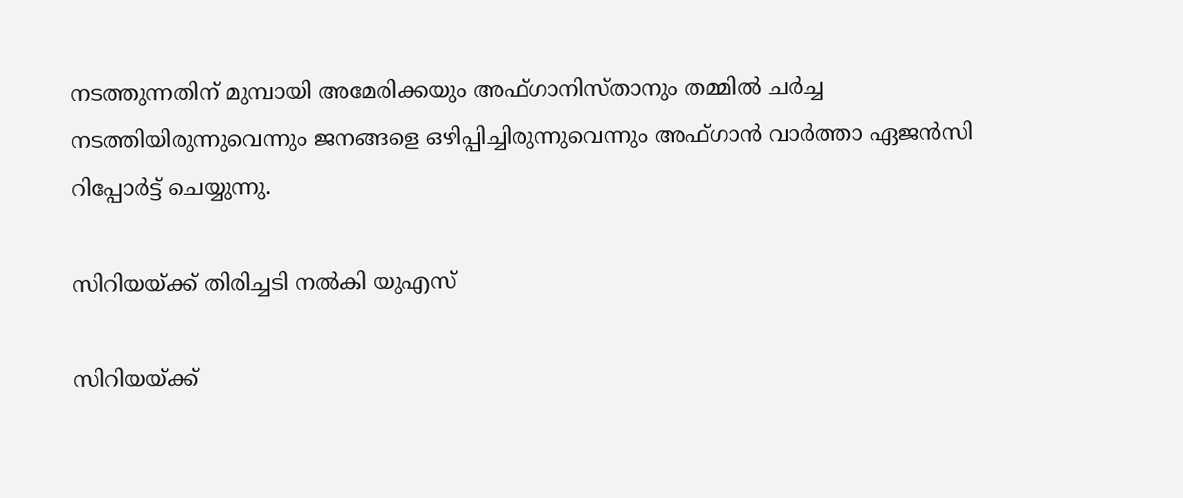നടത്തുന്നതിന് മുമ്പായി അമേരിക്കയും അഫ്ഗാനിസ്താനും തമ്മില്‍ ചര്‍ച്ച നടത്തിയിരുന്നുവെന്നും ജനങ്ങളെ ഒഴിപ്പിച്ചിരുന്നുവെന്നും അഫ്ഗാന്‍ വാര്‍ത്താ ഏജന്‍സി റിപ്പോര്‍ട്ട് ചെയ്യുന്നു.

സിറിയയ്ക്ക് തിരിച്ചടി നല്‍കി യുഎസ്

സിറിയയ്ക്ക്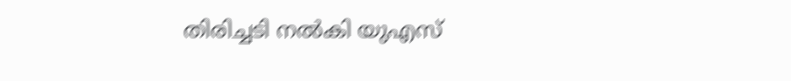തിരിച്ചടി നല്‍കി യുഎസ്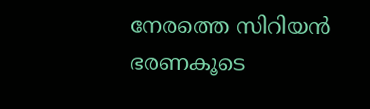നേരത്തെ സിറിയന്‍ ഭരണകൂടെ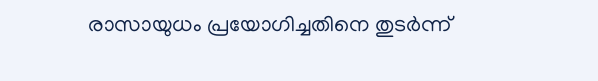രാസായുധം പ്രയോഗിച്ചതിനെ തുടര്‍ന്ന്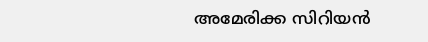അമേരിക്ക സിറിയന്‍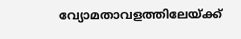വ്യോമതാവളത്തിലേയ്ക്ക്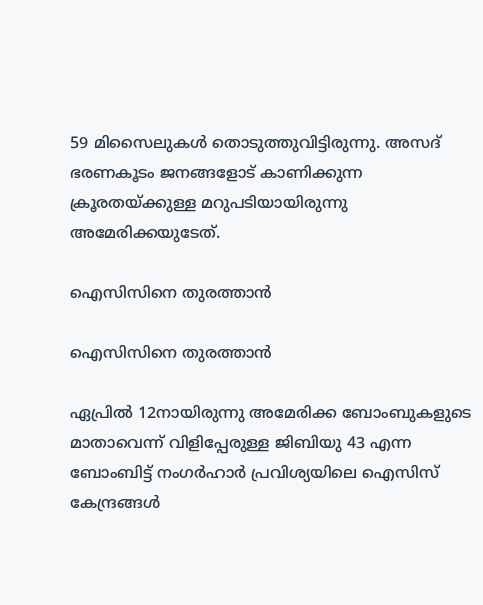59 മിസൈലുകള്‍ തൊടുത്തുവിട്ടിരുന്നു. അസദ് ഭരണകൂടം ജനങ്ങളോട് കാണിക്കുന്ന ക്രൂരതയ്ക്കുള്ള മറുപടിയായിരുന്നു അമേരിക്കയുടേത്.

ഐസിസിനെ തുരത്താന്‍

ഐസിസിനെ തുരത്താന്‍

ഏപ്രില്‍ 12നായിരുന്നു അമേരിക്ക ബോംബുകളുടെ മാതാവെന്ന് വിളിപ്പേരുള്ള ജിബിയു 43 എന്ന ബോംബിട്ട് നംഗര്‍ഹാര്‍ പ്രവിശ്യയിലെ ഐസിസ് കേന്ദ്രങ്ങള്‍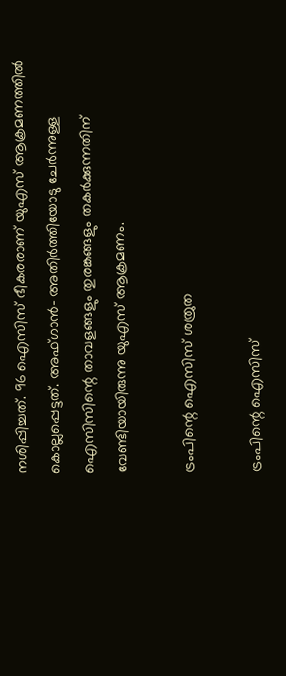നശിപ്പിച്ചത്. 96 ഐസിസ് ഭീകരരാണ് യുഎസ് ആക്രമണത്തില്‍ കൊല്ലപ്പെട്ടത്. അഫ്ഗാന്‍- അതിര്‍ത്തിയോടു ചേര്‍ന്നുള്ള ഐസിസിന്റെ താവളങ്ങളും തുരങ്കങ്ങളും തകര്‍ക്കുന്നതിന് വേണ്ടിയായിരുന്നു യുഎസ് ആക്രമണം.

ട്രംപിന്റെ ഐസിസ് ശത്രുത

ട്രംപിന്റെ ഐസിസ്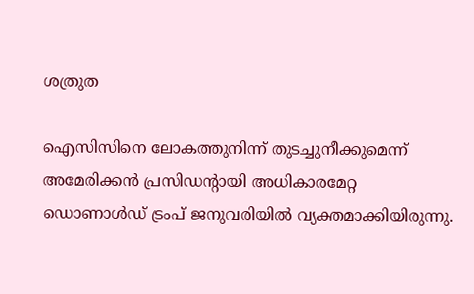ശത്രുത

ഐസിസിനെ ലോകത്തുനിന്ന് തുടച്ചുനീക്കുമെന്ന് അമേരിക്കന്‍ പ്രസിഡന്റായി അധികാരമേറ്റ ഡൊണാള്‍ഡ് ട്രംപ് ജനുവരിയില്‍ വ്യക്തമാക്കിയിരുന്നു.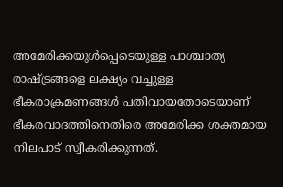അമേരിക്കയുള്‍പ്പെടെയുള്ള പാശ്ചാത്യ രാഷ്ട്രങ്ങളെ ലക്ഷ്യം വച്ചുള്ള ഭീകരാക്രമണങ്ങള്‍ പതിവായതോടെയാണ് ഭീകരവാദത്തിനെതിരെ അമേരിക്ക ശക്തമായ നിലപാട് സ്വീകരിക്കുന്നത്.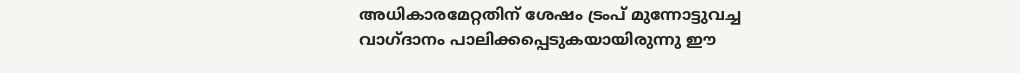അധികാരമേറ്റതിന് ശേഷം ട്രംപ് മുന്നോട്ടുവച്ച വാഗ്ദാനം പാലിക്കപ്പെടുകയായിരുന്നു ഈ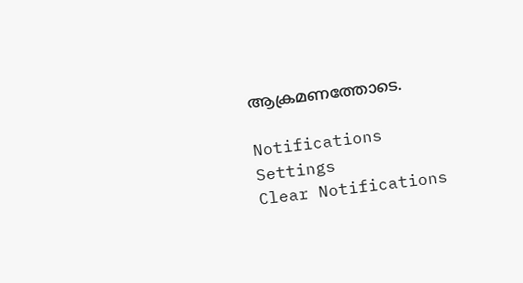ആക്രമണത്തോടെ.

Notifications
Settings
Clear Notifications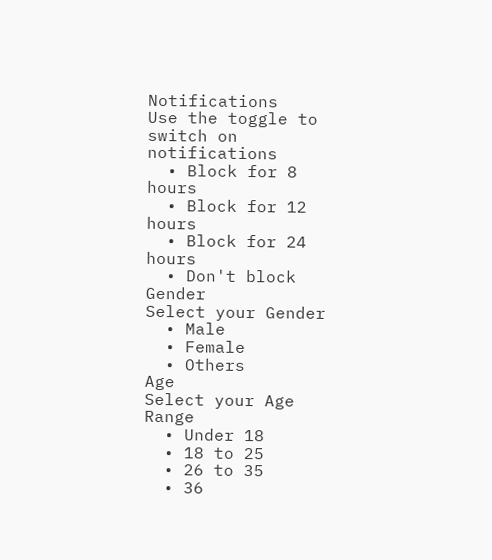Notifications
Use the toggle to switch on notifications
  • Block for 8 hours
  • Block for 12 hours
  • Block for 24 hours
  • Don't block
Gender
Select your Gender
  • Male
  • Female
  • Others
Age
Select your Age Range
  • Under 18
  • 18 to 25
  • 26 to 35
  • 36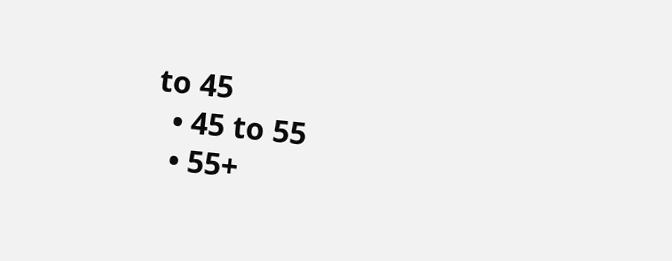to 45
  • 45 to 55
  • 55+